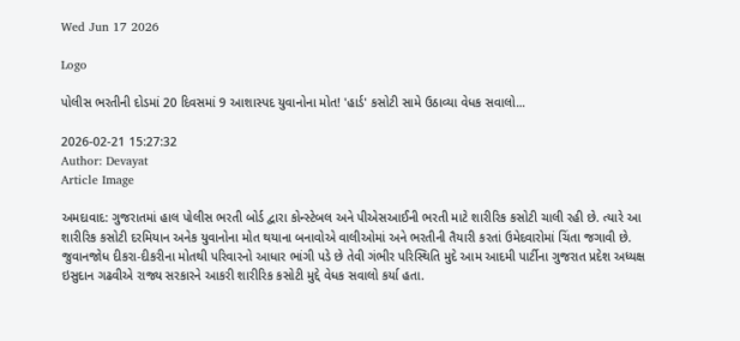Wed Jun 17 2026

Logo

પોલીસ ભરતીની દોડમાં 20 દિવસમાં 9 આશાસ્પદ યુવાનોના મોત! 'હાર્ડ' કસોટી સામે ઉઠાવ્યા વેધક સવાલો...

2026-02-21 15:27:32
Author: Devayat
Article Image

અમદાવાદ: ગુજરાતમાં હાલ પોલીસ ભરતી બોર્ડ દ્વારા કોન્સ્ટેબલ અને પીએસઆઈની ભરતી માટે શારીરિક કસોટી ચાલી રહી છે. ત્યારે આ શારીરિક કસોટી દરમિયાન અનેક યુવાનોના મોત થયાના બનાવોએ વાલીઓમાં અને ભરતીની તૈયારી કરતાં ઉમેદવારોમાં ચિંતા જગાવી છે. જુવાનજોધ દીકરા-દીકરીના મોતથી પરિવારનો આધાર ભાંગી પડે છે તેવી ગંભીર પરિસ્થિતિ મુદે આમ આદમી પાર્ટીના ગુજરાત પ્રદેશ અધ્યક્ષ ઇસુદાન ગઢવીએ રાજ્ય સરકારને આકરી શારીરિક કસોટી મુદ્દે વેધક સવાલો કર્યા હતા.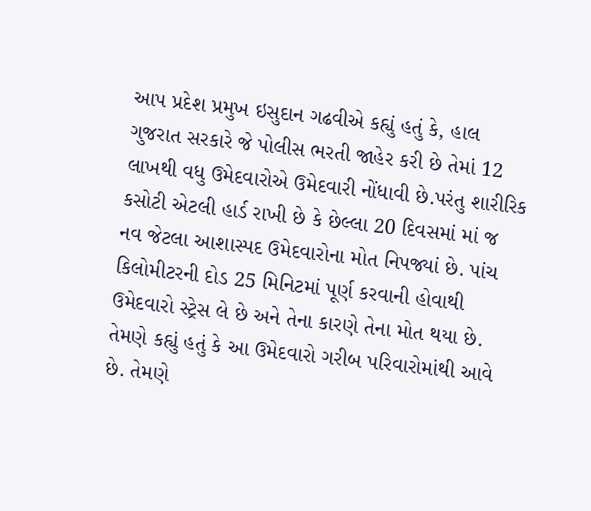આપ પ્રદેશ પ્રમુખ ઇસુદાન ગઢવીએ કહ્યું હતું કે, હાલ ગુજરાત સરકારે જે પોલીસ ભરતી જાહેર કરી છે તેમાં 12 લાખથી વધુ ઉમેદવારોએ ઉમેદવારી નોંધાવી છે.પરંતુ શારીરિક કસોટી એટલી હાર્ડ રાખી છે કે છેલ્લા 20 દિવસમાં માં જ નવ જેટલા આશાસ્પદ ઉમેદવારોના મોત નિપજ્યાં છે. પાંચ કિલોમીટરની દોડ 25 મિનિટમાં પૂર્ણ કરવાની હોવાથી ઉમેદવારો સ્ટ્રેસ લે છે અને તેના કારણે તેના મોત થયા છે. તેમણે કહ્યું હતું કે આ ઉમેદવારો ગરીબ પરિવારોમાંથી આવે છે. તેમણે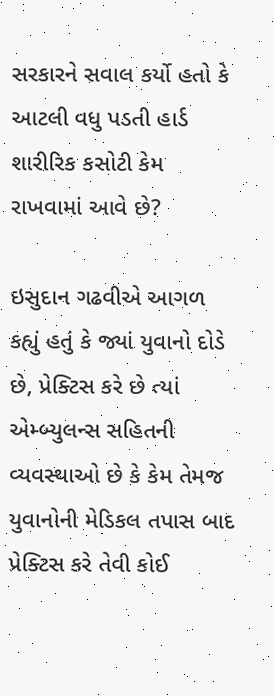સરકારને સવાલ કર્યો હતો કે આટલી વધુ પડતી હાર્ડ શારીરિક કસોટી કેમ રાખવામાં આવે છે?

ઇસુદાન ગઢવીએ આગળ કહ્યું હતું કે જ્યાં યુવાનો દોડે છે, પ્રેક્ટિસ કરે છે ત્યાં એમ્બ્યુલન્સ સહિતની વ્યવસ્થાઓ છે કે કેમ તેમજ યુવાનોની મેડિકલ તપાસ બાદ પ્રેક્ટિસ કરે તેવી કોઈ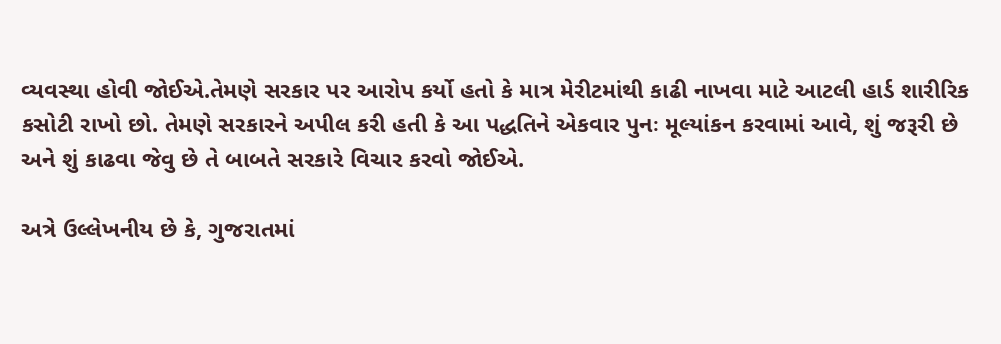વ્યવસ્થા હોવી જોઈએ.તેમણે સરકાર પર આરોપ કર્યો હતો કે માત્ર મેરીટમાંથી કાઢી નાખવા માટે આટલી હાર્ડ શારીરિક કસોટી રાખો છો. તેમણે સરકારને અપીલ કરી હતી કે આ પદ્ધતિને એકવાર પુનઃ મૂલ્યાંકન કરવામાં આવે, શું જરૂરી છે અને શું કાઢવા જેવુ છે તે બાબતે સરકારે વિચાર કરવો જોઈએ.

અત્રે ઉલ્લેખનીય છે કે, ગુજરાતમાં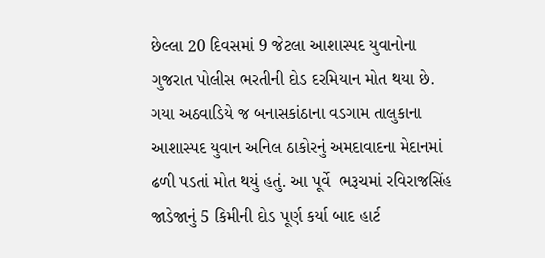છેલ્લા 20 દિવસમાં 9 જેટલા આશાસ્પદ યુવાનોના ગુજરાત પોલીસ ભરતીની દોડ દરમિયાન મોત થયા છે. ગયા અઠવાડિયે જ બનાસકાંઠાના વડગામ તાલુકાના આશાસ્પદ યુવાન અનિલ ઠાકોરનું અમદાવાદના મેદાનમાં  ઢળી પડતાં મોત થયું હતું. આ પૂર્વે  ભરૂચમાં રવિરાજસિંહ જાડેજાનું 5 કિમીની દોડ પૂર્ણ કર્યા બાદ હાર્ટ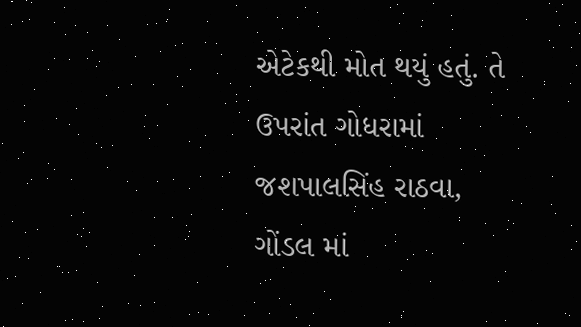એટેકથી મોત થયું હતું. તે ઉપરાંત ગોધરામાં જશપાલસિંહ રાઠવા, ગોંડલ માં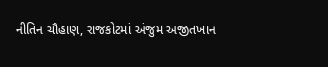નીતિન ચૌહાણ, રાજકોટમાં અંજુમ અજીતખાન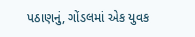પઠાણનું, ગોંડલમાં એક યુવક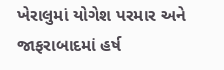ખેરાલુમાં યોગેશ પરમાર અને જાફરાબાદમાં હર્ષ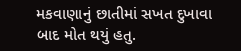મકવાણાનું છાતીમાં સખત દુખાવા બાદ મોત થયું હતુ.